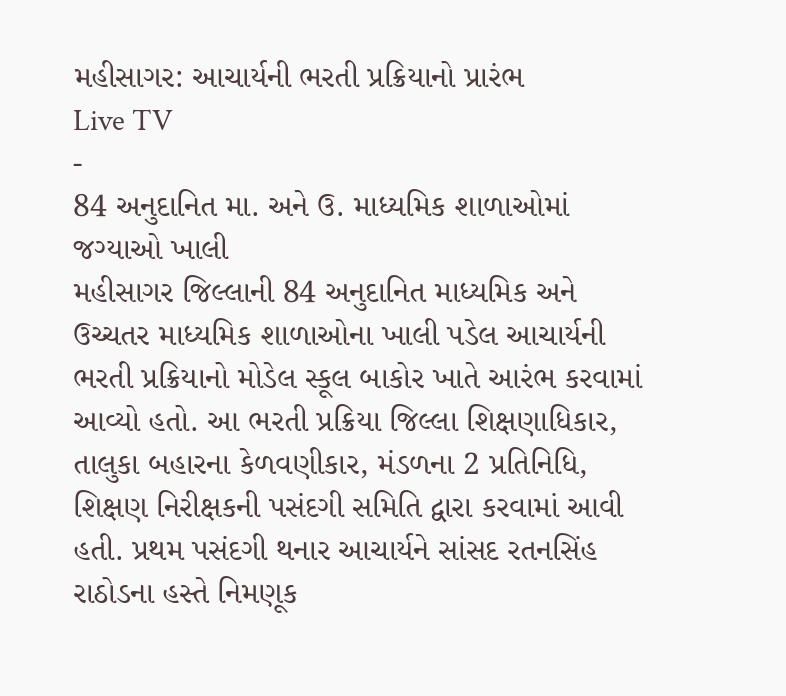મહીસાગર: આચાર્યની ભરતી પ્રક્રિયાનો પ્રારંભ
Live TV
-
84 અનુદાનિત મા. અને ઉ. માધ્યમિક શાળાઓમાં જગ્યાઓ ખાલી
મહીસાગર જિલ્લાની 84 અનુદાનિત માધ્યમિક અને ઉચ્ચતર માધ્યમિક શાળાઓના ખાલી પડેલ આચાર્યની ભરતી પ્રક્રિયાનો મોડેલ સ્કૂલ બાકોર ખાતે આરંભ કરવામાં આવ્યો હતો. આ ભરતી પ્રક્રિયા જિલ્લા શિક્ષણાધિકાર, તાલુકા બહારના કેળવણીકાર, મંડળના 2 પ્રતિનિધિ, શિક્ષણ નિરીક્ષકની પસંદગી સમિતિ દ્વારા કરવામાં આવી હતી. પ્રથમ પસંદગી થનાર આચાર્યને સાંસદ રતનસિંહ રાઠોડના હસ્તે નિમણૂક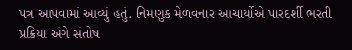પત્ર આપવામાં આવ્યું હતું. નિમણુક મેળવનાર આચાર્યોએ પારદર્શી ભરતી પ્રક્રિયા અંગે સંતોષ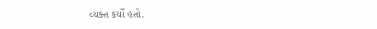વ્યક્ત કર્યો હતો.